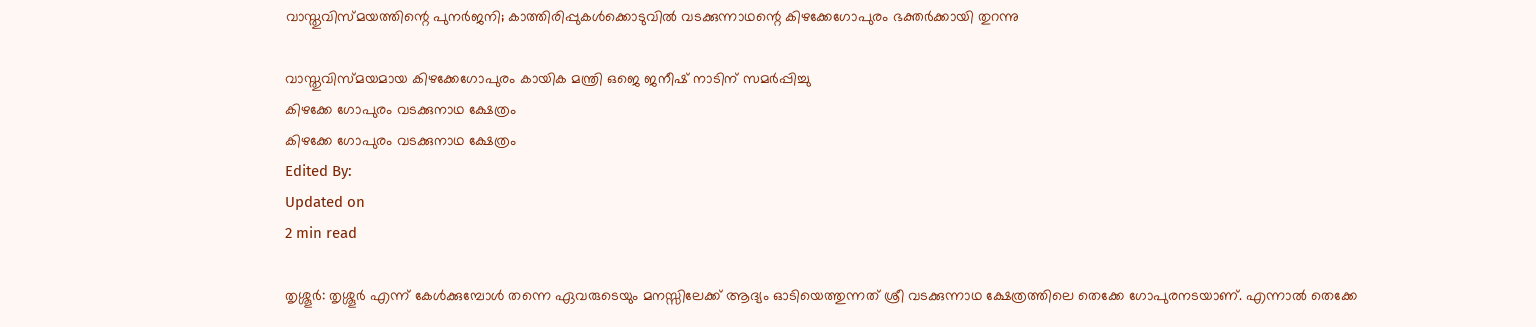വാസ്തുവിസ്മയത്തിന്റെ പുനർജനി; കാത്തിരിപ്പുകൾക്കൊടുവിൽ വടക്കുന്നാഥന്റെ കിഴക്കേഗോപുരം ഭക്തർക്കായി തുറന്നു

വാസ്തുവിസ്മയമായ കിഴക്കേഗോപുരം കായിക മന്ത്രി ഒജെ ജനീഷ് നാടിന് സമർപ്പിച്ചു
കിഴക്കേ ഗോപുരം വടക്കുനാഥ ക്ഷേത്രം
കിഴക്കേ ഗോപുരം വടക്കുനാഥ ക്ഷേത്രം
Edited By:
Updated on
2 min read

തൃശ്ശൂർ: തൃശ്ശൂർ എന്ന് കേൾക്കുമ്പോൾ തന്നെ ഏവരുടെയും മനസ്സിലേക്ക് ആദ്യം ഓടിയെത്തുന്നത് ശ്രീ വടക്കുന്നാഥ ക്ഷേത്രത്തിലെ തെക്കേ ഗോപുരനടയാണ്. എന്നാൽ തെക്കേ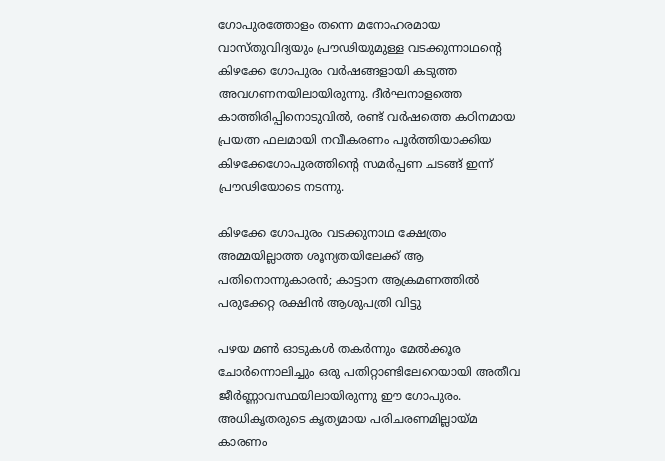ഗോപുരത്തോളം തന്നെ മനോഹരമായ വാസ്തുവിദ്യയും പ്രൗഢിയുമുള്ള വടക്കുന്നാഥന്റെ കിഴക്കേ ഗോപുരം വർഷങ്ങളായി കടുത്ത അവഗണനയിലായിരുന്നു. ദീർഘനാളത്തെ കാത്തിരിപ്പിനൊടുവിൽ, രണ്ട് വർഷത്തെ കഠിനമായ പ്രയത്ന ഫലമായി നവീകരണം പൂർത്തിയാക്കിയ കിഴക്കേഗോപുരത്തിന്റെ സമർപ്പണ ചടങ്ങ് ഇന്ന് പ്രൗഢിയോടെ നടന്നു.

കിഴക്കേ ഗോപുരം വടക്കുനാഥ ക്ഷേത്രം
അമ്മയില്ലാത്ത ശൂന്യതയിലേക്ക് ആ പതിനൊന്നുകാരൻ; കാട്ടാന ആക്രമണത്തിൽ പരുക്കേറ്റ രക്ഷിൻ ആശുപത്രി വിട്ടു

പഴയ മൺ ഓടുകൾ തകർന്നും മേൽക്കൂര ചോർന്നൊലിച്ചും ഒരു പതിറ്റാണ്ടിലേറെയായി അതീവ ജീർണ്ണാവസ്ഥയിലായിരുന്നു ഈ ഗോപുരം. അധികൃതരുടെ കൃത്യമായ പരിചരണമില്ലായ്മ കാരണം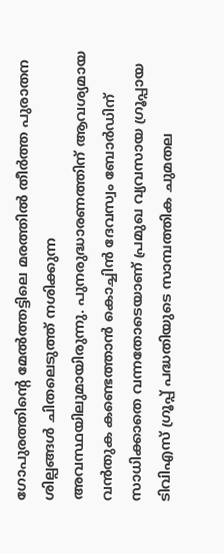ഗോപുരത്തിന്റെ മേൽത്തട്ടിലെ മരത്തിൽ തീർത്ത പുരാതന ശില്പങ്ങൾ ചിതലെടുത്ത് നശിക്കുന്ന അവസ്ഥയിലുമായിരുന്നു. പുനരുദ്ധാരണത്തിന് ആവശ്യമായ വൻതുക കണ്ടെത്താൻ കൊച്ചിൻ ദേവസ്വം ബോർഡിന് സാധിക്കാതെ വന്നതോടെയാണ് പ്രമുഖ വ്യവസായ ഗ്രൂപ്പായ ടിവിഎസ് ഗ്രൂപ്പ് പദ്ധതിയുടെ സാമ്പത്തിക ചുമതല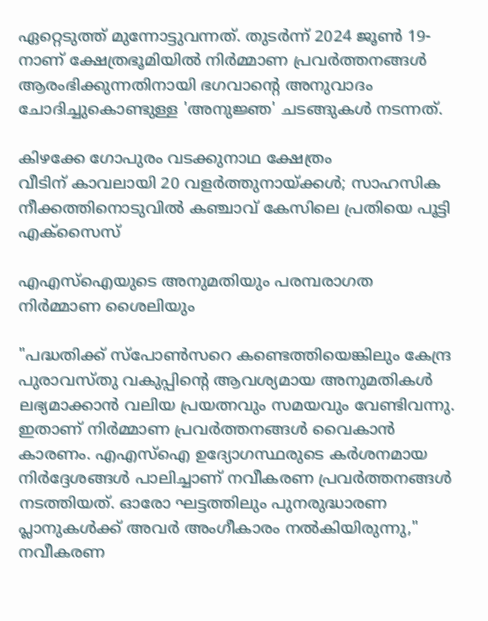ഏറ്റെടുത്ത് മുന്നോട്ടുവന്നത്. തുടർന്ന് 2024 ജൂൺ 19-നാണ് ക്ഷേത്രഭൂമിയിൽ നിർമ്മാണ പ്രവർത്തനങ്ങൾ ആരംഭിക്കുന്നതിനായി ഭഗവാന്റെ അനുവാദം ചോദിച്ചുകൊണ്ടുള്ള 'അനുജ്ഞ' ചടങ്ങുകൾ നടന്നത്.

കിഴക്കേ ഗോപുരം വടക്കുനാഥ ക്ഷേത്രം
വീടിന് കാവലായി 20 വളർത്തുനായ്ക്കൾ; സാഹസിക നീക്കത്തിനൊടുവിൽ കഞ്ചാവ് കേസിലെ പ്രതിയെ പൂട്ടി എക്സൈസ്

എഎസ്ഐയുടെ അനുമതിയും പരമ്പരാഗത നിർമ്മാണ ശൈലിയും

"പദ്ധതിക്ക് സ്പോൺസറെ കണ്ടെത്തിയെങ്കിലും കേന്ദ്ര പുരാവസ്തു വകുപ്പിന്റെ ആവശ്യമായ അനുമതികൾ ലഭ്യമാക്കാൻ വലിയ പ്രയത്നവും സമയവും വേണ്ടിവന്നു. ഇതാണ് നിർമ്മാണ പ്രവർത്തനങ്ങൾ വൈകാൻ കാരണം. എഎസ്ഐ ഉദ്യോഗസ്ഥരുടെ കർശനമായ നിർദ്ദേശങ്ങൾ പാലിച്ചാണ് നവീകരണ പ്രവർത്തനങ്ങൾ നടത്തിയത്. ഓരോ ഘട്ടത്തിലും പുനരുദ്ധാരണ പ്ലാനുകൾക്ക് അവർ അംഗീകാരം നൽകിയിരുന്നു," നവീകരണ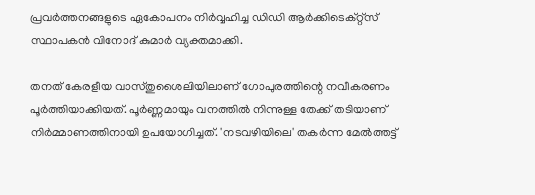പ്രവർത്തനങ്ങളുടെ ഏകോപനം നിർവ്വഹിച്ച ഡിഡി ആർക്കിടെക്റ്റ്സ് സ്ഥാപകൻ വിനോദ് കുമാർ വ്യക്തമാക്കി.

തനത് കേരളീയ വാസ്തുശൈലിയിലാണ് ഗോപുരത്തിന്റെ നവീകരണം പൂർത്തിയാക്കിയത്. പൂർണ്ണമായും വനത്തിൽ നിന്നുള്ള തേക്ക് തടിയാണ് നിർമ്മാണത്തിനായി ഉപയോഗിച്ചത്. 'നടവഴിയിലെ' തകർന്ന മേൽത്തട്ട്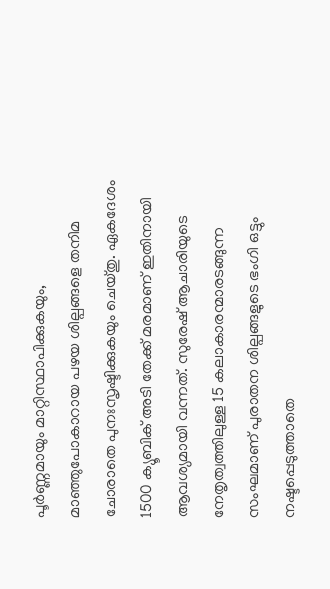പൂർണ്ണമായും മാറ്റിസ്ഥാപിക്കുകയും, മാഞ്ഞുപോകാറായ പഴയ ശില്പങ്ങളെ തനിമ ചോരാതെ പുനഃസൃഷ്ടിക്കുകയും ചെയ്തു. ഏകദേശം 1500 ക്യൂബിക് അടി തേക്ക് മരമാണ് ഇതിനായി ആവശ്യമായി വന്നത്. സുരേഷ് ആചാരിയുടെ നേതൃത്വത്തിലുള്ള 15 കലാകാരന്മാരടങ്ങുന്ന സംഘമാണ് പുരാതന ശില്പങ്ങളുടെ ഭംഗി ഒട്ടും നഷ്ടപ്പെടുത്താതെ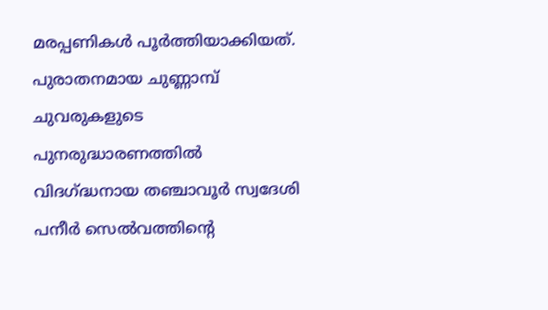മരപ്പണികൾ പൂർത്തിയാക്കിയത്. പുരാതനമായ ചുണ്ണാമ്പ് ചുവരുകളുടെ പുനരുദ്ധാരണത്തിൽ വിദഗ്ദ്ധനായ തഞ്ചാവൂർ സ്വദേശി പനീർ സെൽവത്തിന്റെ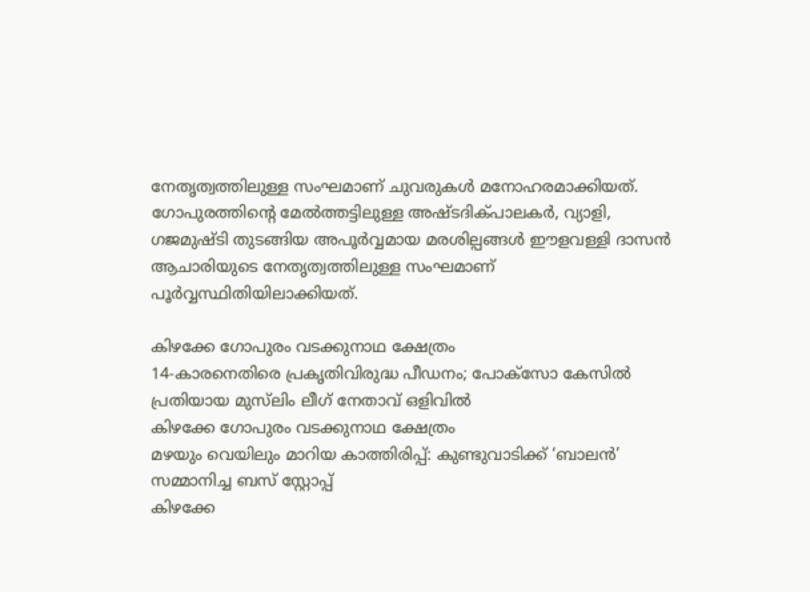നേതൃത്വത്തിലുള്ള സംഘമാണ് ചുവരുകൾ മനോഹരമാക്കിയത്. ഗോപുരത്തിന്റെ മേൽത്തട്ടിലുള്ള അഷ്ടദിക്പാലകർ, വ്യാളി, ഗജമുഷ്ടി തുടങ്ങിയ അപൂർവ്വമായ മരശില്പങ്ങൾ ഈളവള്ളി ദാസൻ ആചാരിയുടെ നേതൃത്വത്തിലുള്ള സംഘമാണ് പൂർവ്വസ്ഥിതിയിലാക്കിയത്.

കിഴക്കേ ഗോപുരം വടക്കുനാഥ ക്ഷേത്രം
14-കാരനെതിരെ പ്രകൃതിവിരുദ്ധ പീഡനം; പോക്‌സോ കേസിൽ പ്രതിയായ മുസ്‌ലിം ലീഗ് നേതാവ് ഒളിവിൽ
കിഴക്കേ ഗോപുരം വടക്കുനാഥ ക്ഷേത്രം
മഴയും വെയിലും മാറിയ കാത്തിരിപ്പ്: കുണ്ടുവാടിക്ക് ‘ബാലൻ’ സമ്മാനിച്ച ബസ് സ്റ്റോപ്പ്
കിഴക്കേ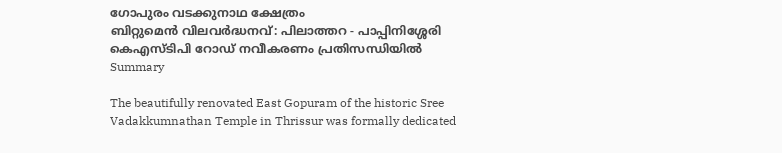ഗോപുരം വടക്കുനാഥ ക്ഷേത്രം
ബിറ്റുമെൻ വിലവർദ്ധനവ്: പിലാത്തറ - പാപ്പിനിശ്ശേരി കെഎസ്ടിപി റോഡ് നവീകരണം പ്രതിസന്ധിയിൽ
Summary

The beautifully renovated East Gopuram of the historic Sree Vadakkumnathan Temple in Thrissur was formally dedicated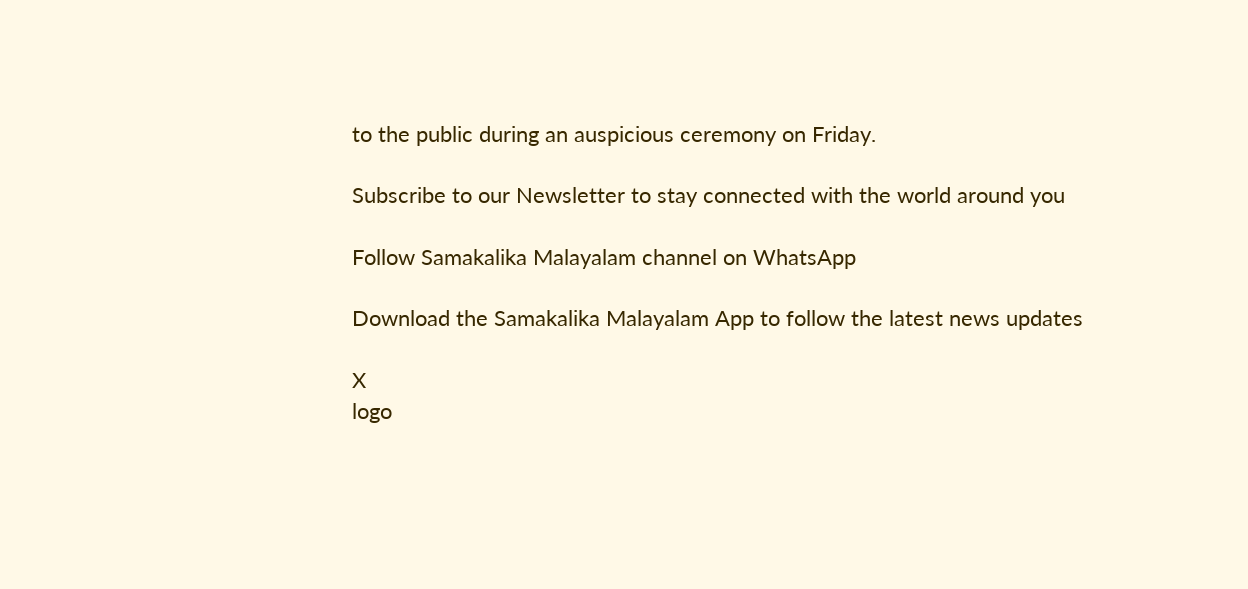to the public during an auspicious ceremony on Friday.

Subscribe to our Newsletter to stay connected with the world around you

Follow Samakalika Malayalam channel on WhatsApp

Download the Samakalika Malayalam App to follow the latest news updates

X
logo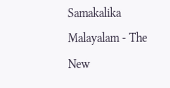Samakalika Malayalam - The New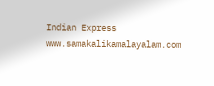Indian Express
www.samakalikamalayalam.com